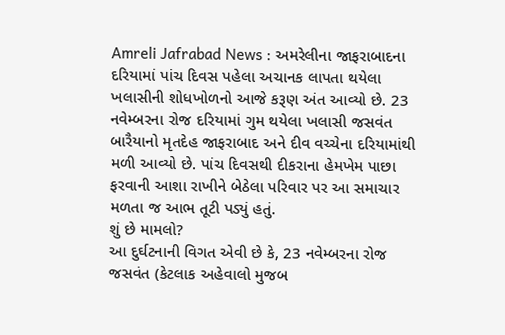Amreli Jafrabad News : અમરેલીના જાફરાબાદના દરિયામાં પાંચ દિવસ પહેલા અચાનક લાપતા થયેલા ખલાસીની શોધખોળનો આજે કરૂણ અંત આવ્યો છે. 23 નવેમ્બરના રોજ દરિયામાં ગુમ થયેલા ખલાસી જસવંત બારૈયાનો મૃતદેહ જાફરાબાદ અને દીવ વચ્ચેના દરિયામાંથી મળી આવ્યો છે. પાંચ દિવસથી દીકરાના હેમખેમ પાછા ફરવાની આશા રાખીને બેઠેલા પરિવાર પર આ સમાચાર મળતા જ આભ તૂટી પડ્યું હતું.
શું છે મામલો?
આ દુર્ઘટનાની વિગત એવી છે કે, 23 નવેમ્બરના રોજ જસવંત (કેટલાક અહેવાલો મુજબ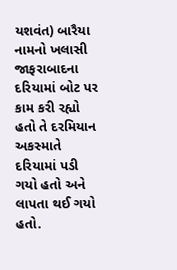યશવંત) બારૈયા નામનો ખલાસી જાફરાબાદના દરિયામાં બોટ પર કામ કરી રહ્યો હતો તે દરમિયાન અકસ્માતે દરિયામાં પડી ગયો હતો અને લાપતા થઈ ગયો હતો.